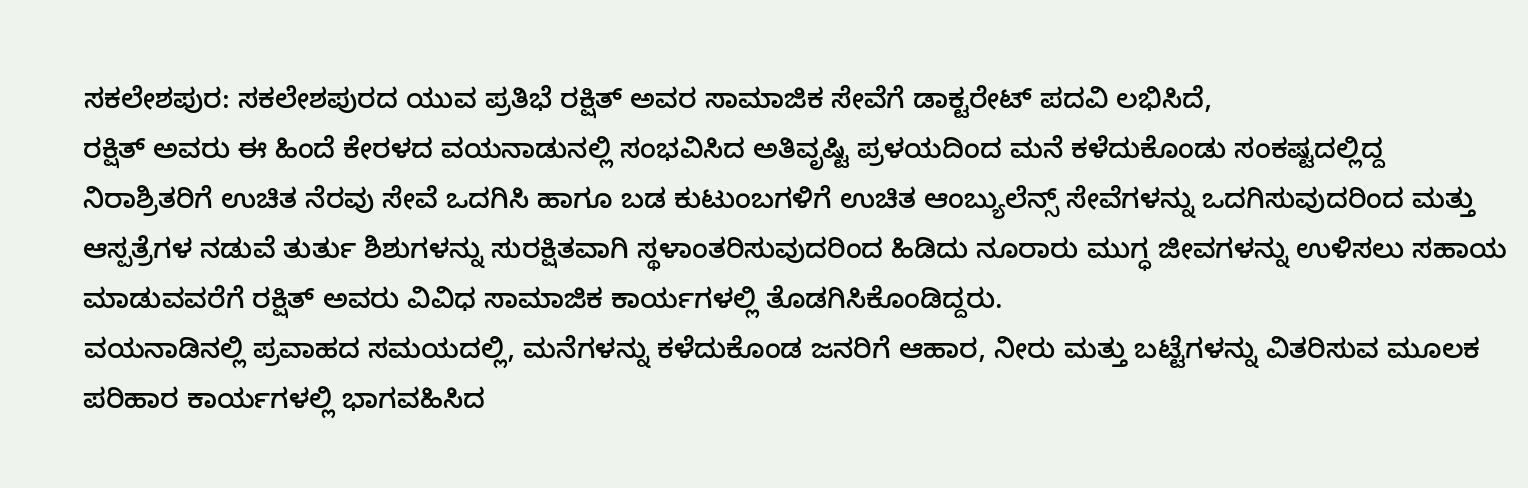ಸಕಲೇಶಪುರ: ಸಕಲೇಶಪುರದ ಯುವ ಪ್ರತಿಭೆ ರಕ್ಷಿತ್ ಅವರ ಸಾಮಾಜಿಕ ಸೇವೆಗೆ ಡಾಕ್ಟರೇಟ್ ಪದವಿ ಲಭಿಸಿದೆ,
ರಕ್ಷಿತ್ ಅವರು ಈ ಹಿಂದೆ ಕೇರಳದ ವಯನಾಡುನಲ್ಲಿ ಸಂಭವಿಸಿದ ಅತಿವೃಷ್ಟಿ ಪ್ರಳಯದಿಂದ ಮನೆ ಕಳೆದುಕೊಂಡು ಸಂಕಷ್ಟದಲ್ಲಿದ್ದ ನಿರಾಶ್ರಿತರಿಗೆ ಉಚಿತ ನೆರವು ಸೇವೆ ಒದಗಿಸಿ ಹಾಗೂ ಬಡ ಕುಟುಂಬಗಳಿಗೆ ಉಚಿತ ಆಂಬ್ಯುಲೆನ್ಸ್ ಸೇವೆಗಳನ್ನು ಒದಗಿಸುವುದರಿಂದ ಮತ್ತು ಆಸ್ಪತ್ರೆಗಳ ನಡುವೆ ತುರ್ತು ಶಿಶುಗಳನ್ನು ಸುರಕ್ಷಿತವಾಗಿ ಸ್ಥಳಾಂತರಿಸುವುದರಿಂದ ಹಿಡಿದು ನೂರಾರು ಮುಗ್ಧ ಜೀವಗಳನ್ನು ಉಳಿಸಲು ಸಹಾಯ ಮಾಡುವವರೆಗೆ ರಕ್ಷಿತ್ ಅವರು ವಿವಿಧ ಸಾಮಾಜಿಕ ಕಾರ್ಯಗಳಲ್ಲಿ ತೊಡಗಿಸಿಕೊಂಡಿದ್ದರು.
ವಯನಾಡಿನಲ್ಲಿ ಪ್ರವಾಹದ ಸಮಯದಲ್ಲಿ, ಮನೆಗಳನ್ನು ಕಳೆದುಕೊಂಡ ಜನರಿಗೆ ಆಹಾರ, ನೀರು ಮತ್ತು ಬಟ್ಟೆಗಳನ್ನು ವಿತರಿಸುವ ಮೂಲಕ ಪರಿಹಾರ ಕಾರ್ಯಗಳಲ್ಲಿ ಭಾಗವಹಿಸಿದ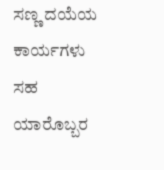ಸಣ್ಣ ದಯೆಯ ಕಾರ್ಯಗಳು ಸಹ ಯಾರೊಬ್ಬರ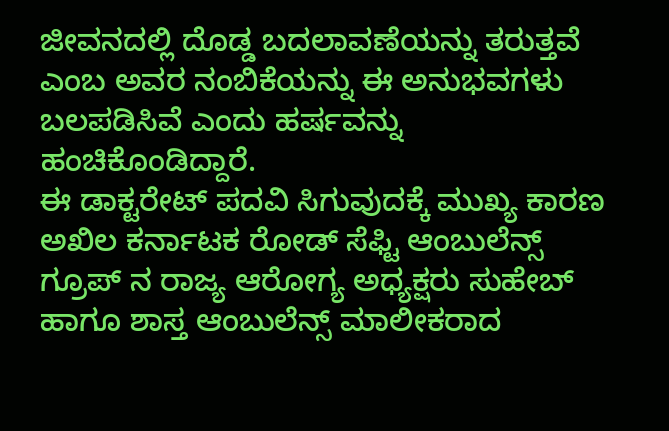ಜೀವನದಲ್ಲಿ ದೊಡ್ಡ ಬದಲಾವಣೆಯನ್ನು ತರುತ್ತವೆ ಎಂಬ ಅವರ ನಂಬಿಕೆಯನ್ನು ಈ ಅನುಭವಗಳು ಬಲಪಡಿಸಿವೆ ಎಂದು ಹರ್ಷವನ್ನು ಹಂಚಿಕೊಂಡಿದ್ದಾರೆ.
ಈ ಡಾಕ್ಟರೇಟ್ ಪದವಿ ಸಿಗುವುದಕ್ಕೆ ಮುಖ್ಯ ಕಾರಣ ಅಖಿಲ ಕರ್ನಾಟಕ ರೋಡ್ ಸೆಫ್ಟಿ ಆಂಬುಲೆನ್ಸ್ ಗ್ರೂಪ್ ನ ರಾಜ್ಯ ಆರೋಗ್ಯ ಅಧ್ಯಕ್ಷರು ಸುಹೇಬ್ ಹಾಗೂ ಶಾಸ್ತ ಆಂಬುಲೆನ್ಸ್ ಮಾಲೀಕರಾದ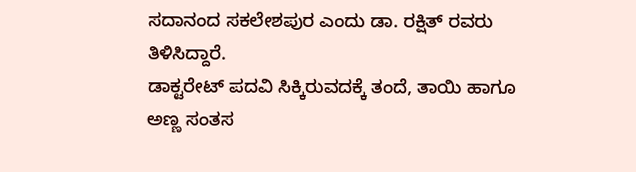ಸದಾನಂದ ಸಕಲೇಶಪುರ ಎಂದು ಡಾ. ರಕ್ಷಿತ್ ರವರು ತಿಳಿಸಿದ್ದಾರೆ.
ಡಾಕ್ಟರೇಟ್ ಪದವಿ ಸಿಕ್ಕಿರುವದಕ್ಕೆ ತಂದೆ, ತಾಯಿ ಹಾಗೂ ಅಣ್ಣ ಸಂತಸ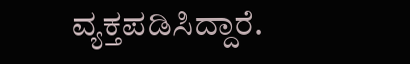ವ್ಯಕ್ತಪಡಿಸಿದ್ದಾರೆ.